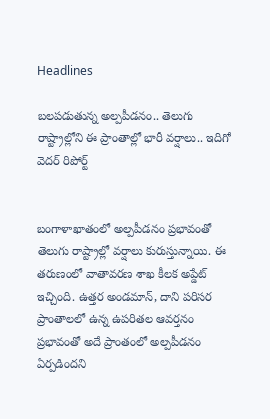Headlines

బలపడుతున్న అల్పపీడనం.. తెలుగు రాష్ట్రాల్లోని ఈ ప్రాంతాల్లో భారీ వర్షాలు.. ఇదిగో వెదర్ రిపోర్ట్


బంగాళాఖాతంలో అల్పపీడనం ప్రభావంతో తెలుగు రాష్ట్రాల్లో వర్షాలు కురుస్తున్నాయి. ఈ తరుణంలో వాతావరణ శాఖ కీలక అప్డేట్ ఇచ్చింది. ఉత్తర అండమాన్, దాని పరిసర ప్రాంతాలలో ఉన్న ఉపరితల ఆవర్తనం ప్రభావంతో అదే ప్రాంతంలో అల్పపీడనం ఏర్పడిందని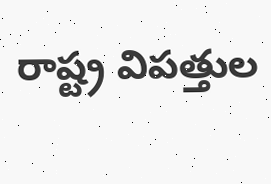రాష్ట్ర విపత్తుల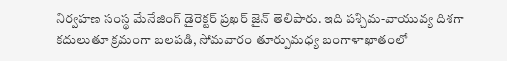నిర్వహణ సంస్థ మేనేజింగ్ డైరెక్టర్ ప్రఖర్ జైన్ తెలిపారు. ఇది పశ్చిమ-వాయువ్య దిశగా కదులుతూ క్రమంగా బలపడి, సోమవారం తూర్పుమధ్య బంగాళాఖాతంలో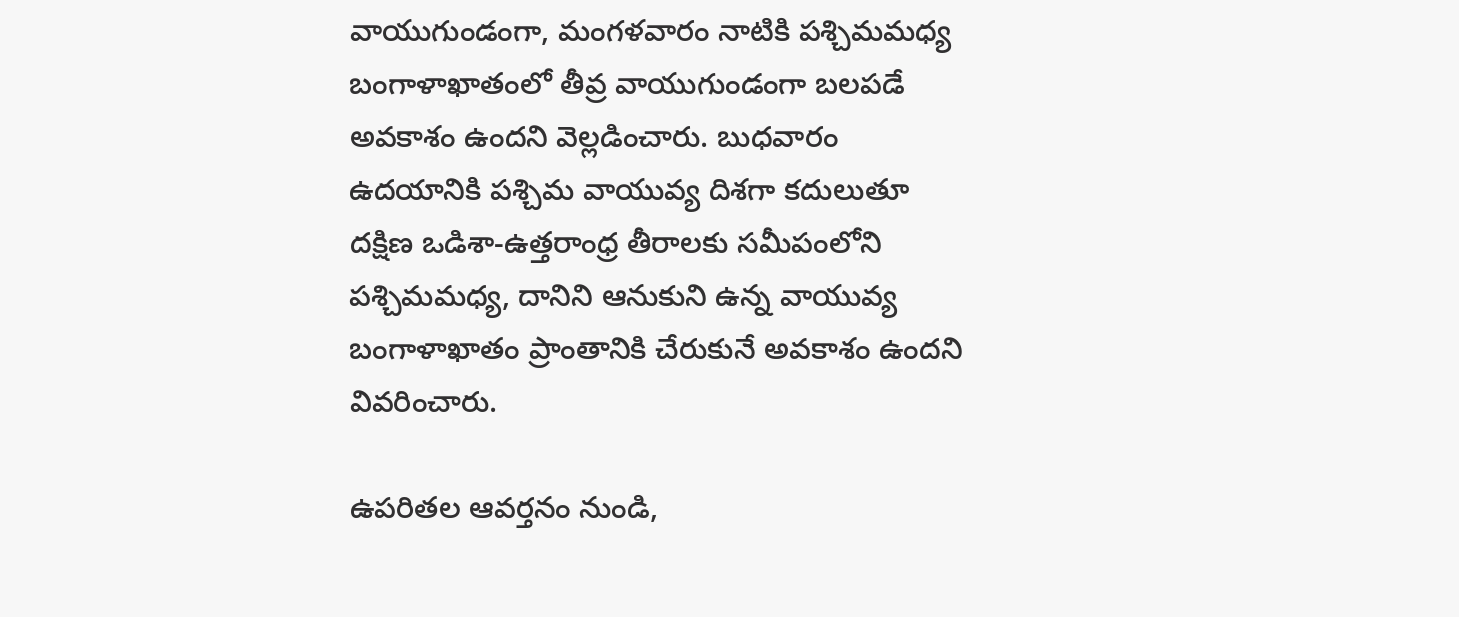వాయుగుండంగా, మంగళవారం నాటికి పశ్చిమమధ్య బంగాళాఖాతంలో తీవ్ర వాయుగుండంగా బలపడే అవకాశం ఉందని వెల్లడించారు. బుధవారం ఉదయానికి పశ్చిమ వాయువ్య దిశగా కదులుతూ దక్షిణ ఒడిశా-ఉత్తరాంధ్ర తీరాలకు సమీపంలోని పశ్చిమమధ్య, దానిని ఆనుకుని ఉన్న వాయువ్య బంగాళాఖాతం ప్రాంతానికి చేరుకునే అవకాశం ఉందని వివరించారు.

ఉపరితల ఆవర్తనం నుండి,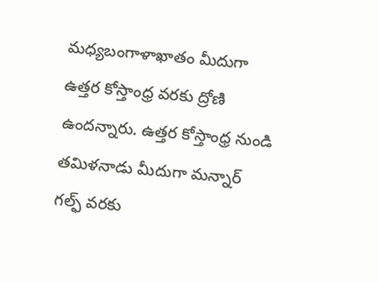మధ్యబంగాళాఖాతం మీదుగా ఉత్తర కోస్తాంధ్ర వరకు ద్రోణి ఉందన్నారు. ఉత్తర కోస్తాంధ్ర నుండి తమిళనాడు మీదుగా మన్నార్ గల్ఫ్ వరకు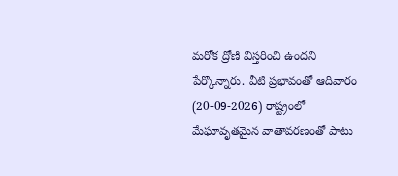మరోక ద్రోణి విస్తరించి ఉందని పేర్కొన్నారు. వీటి ప్రభావంతో ఆదివారం (20-09-2026) రాష్ట్రంలో మేఘావృతమైన వాతావరణంతో పాటు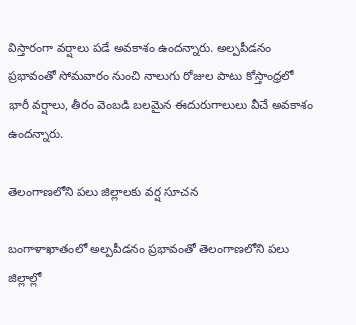విస్తారంగా వర్షాలు పడే అవకాశం ఉందన్నారు. అల్పపీడనం ప్రభావంతో సోమవారం నుంచి నాలుగు రోజుల పాటు కోస్తాంధ్రలో భారీ వర్షాలు, తీరం వెంబడి బలమైన ఈదురుగాలులు వీచే అవకాశం ఉందన్నారు.

తెలంగాణలోని పలు జిల్లాలకు వర్ష సూచన

బంగాళాఖాతంలో అల్పపీడనం ప్రభావంతో తెలంగాణలోని పలు జిల్లాల్లో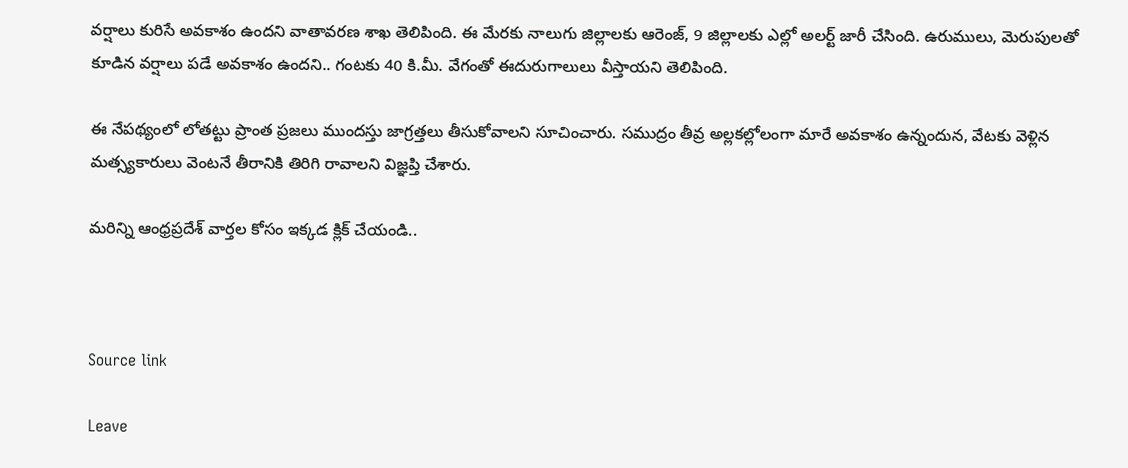వర్షాలు కురిసే అవకాశం ఉందని వాతావరణ శాఖ తెలిపింది. ఈ మేరకు నాలుగు జిల్లాలకు ఆరెంజ్‌, 9 జిల్లాలకు ఎల్లో అలర్ట్ జారీ చేసింది. ఉరుములు, మెరుపులతో కూడిన వర్షాలు పడే అవకాశం ఉందని.. గంటకు 40 కి.మీ. వేగంతో ఈదురుగాలులు వీస్తాయని తెలిపింది.

ఈ నేపథ్యంలో లోతట్టు ప్రాంత ప్రజలు ముందస్తు జాగ్రత్తలు తీసుకోవాలని సూచించారు. సముద్రం తీవ్ర అల్లకల్లోలంగా మారే అవకాశం ఉన్నందున, వేటకు వెళ్లిన మత్స్యకారులు వెంటనే తీరానికి తిరిగి రావాలని విజ్ఞప్తి చేశారు.

మరిన్ని ఆంధ్రప్రదేశ్ వార్తల కోసం ఇక్కడ క్లిక్ చేయండి..



Source link

Leave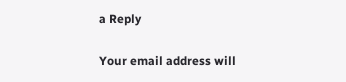a Reply

Your email address will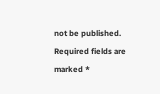not be published. Required fields are marked *